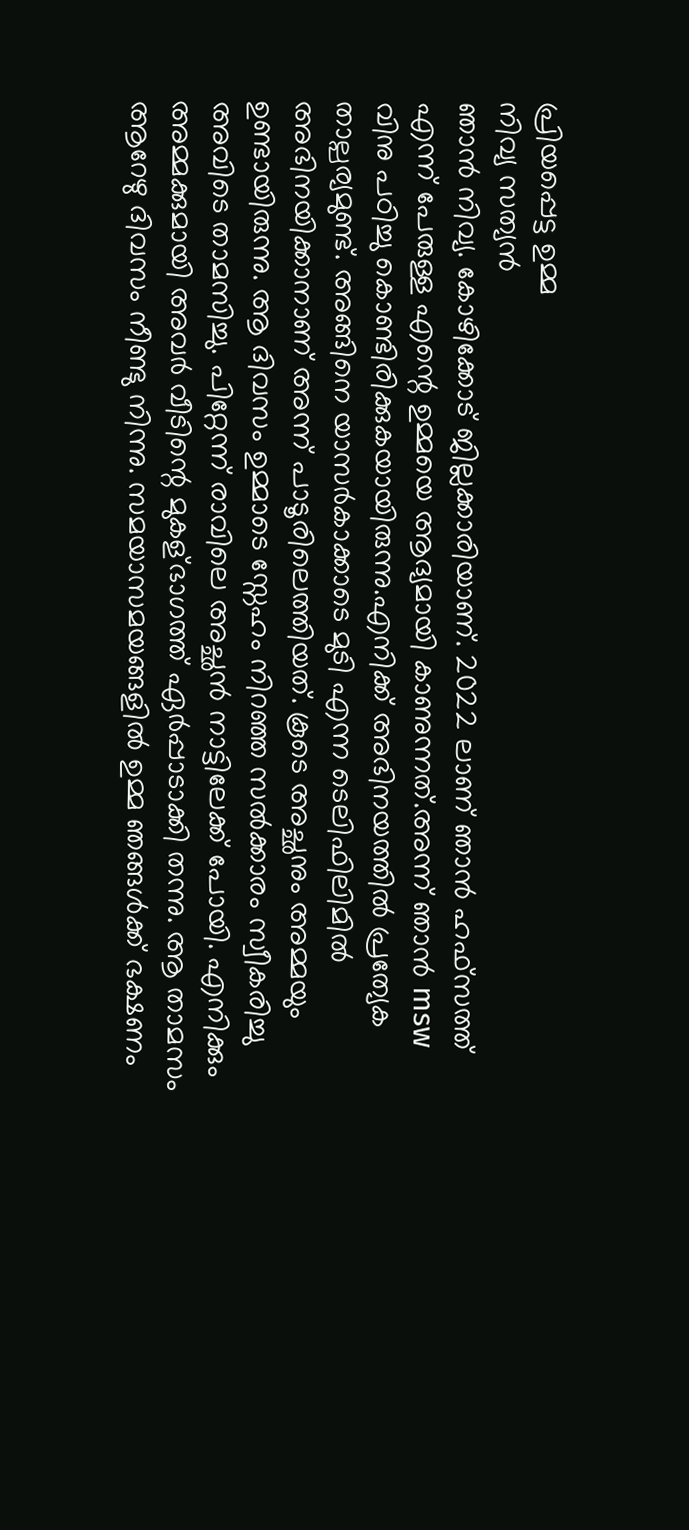പ്രിയപ്പെട്ട ഉമ്മ
നിവ്യ സത്യൻ
ഞാൻ നിവ്യ. കോഴിക്കോട് ജില്ലക്കാരിയാണ്. 2022 ലാണ് ഞാൻ ഹഫ്സത്ത് എന്ന് പേരുള്ള എന്റെ ഉമ്മയെ ആദ്യമായി കാണുന്നത്.അന്ന് ഞാൻ msw വിനു പഠിച്ചു കൊണ്ടിരിക്കുകയായിരുന്നു.എനിക്ക് അഭിനയത്തിൽ പ്രത്യേക താല്പര്യമുണ്ട്. അങ്ങിനെ യാസർകാക്കാടെ മുടി എന്ന ടെലിഫിലിമിൽ അഭിനയിക്കാനാണ് അന്ന് പാടൂരിലെത്തിയത്. കൂടെ അച്ഛനും അമ്മയും ഉണ്ടായിരുന്നു. ആ ദിവസം ഉമ്മാടെ സ്നേഹം നിറഞ്ഞ സൽക്കാരം സ്വീകരിച്ചു അവിടെ താമസിച്ചു. പിറ്റേന്ന് രാവിലെ അച്ഛൻ നാട്ടിലേക്ക് പോയി. എനിക്കും അമ്മക്കുമായി അവർ വീടിന്റെ മുകള്ഭാഗത്ത് ഏർപ്പാടാക്കി തന്നു. ആ താമസം ആറേഴു ദിവസം നീണ്ടു നിന്നു. സമയാസമയങ്ങളിൽ ഉമ്മ ഞങ്ങൾക്ക് ഭക്ഷണം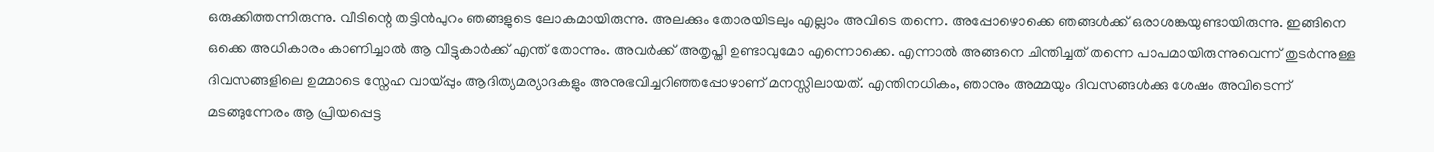ഒരുക്കിത്തന്നിരുന്നു. വീടിന്റെ തട്ടിൻപുറം ഞങ്ങളുടെ ലോകമായിരുന്നു. അലക്കും തോരയിടലും എല്ലാം അവിടെ തന്നെ. അപ്പോഴൊക്കെ ഞങ്ങൾക്ക് ഒരാശങ്കയുണ്ടായിരുന്നു. ഇങ്ങിനെ ഒക്കെ അധികാരം കാണിച്ചാൽ ആ വീട്ടുകാർക്ക് എന്ത് തോന്നും. അവർക്ക് അതൃപ്തി ഉണ്ടാവുമോ എന്നൊക്കെ. എന്നാൽ അങ്ങനെ ചിന്തിച്ചത് തന്നെ പാപമായിരുന്നുവെന്ന് തുടർന്നുള്ള ദിവസങ്ങളിലെ ഉമ്മാടെ സ്നേഹ വായ്പ്പും ആദിത്യമര്യാദകളും അനുഭവിച്ചറിഞ്ഞപ്പോഴാണ് മനസ്സിലായത്. എന്തിനധികം, ഞാനും അമ്മയും ദിവസങ്ങൾക്കു ശേഷം അവിടെന്ന് മടങ്ങുന്നേരം ആ പ്രിയപ്പെട്ട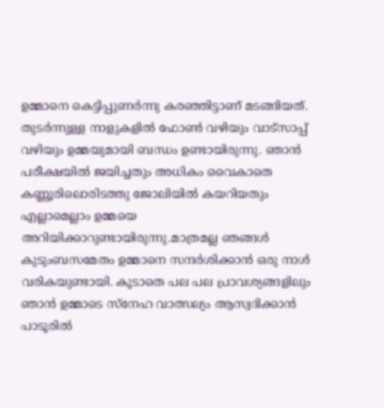ഉമ്മാനെ കെട്ടിപ്പുണർന്നു കരഞ്ഞിട്ടാണ് മടങ്ങിയത്. തുടർന്നുള്ള നാളുകളിൽ ഫോൺ വഴിയും വാട്സാപ്പ് വഴിയും ഉമ്മയുമായി ബന്ധം ഉണ്ടായിരുന്നു. ഞാൻ പരീക്ഷയിൽ ജയിച്ചതും അധികം വൈകാതെ കണ്ണൂരിലൊരിടത്തു ജോലിയിൽ കയറിയതും എല്ലാമെല്ലാം ഉമ്മയെ അറിയിക്കാറുണ്ടായിരുന്നു.മാത്രമല്ല ഞങ്ങൾ കുടുംബസമേതം ഉമ്മാനെ സന്ദർശിക്കാൻ ഒരു നാൾ വരികയുണ്ടായി. കൂടാതെ പല പല പ്രാവശ്യങ്ങളിലും ഞാൻ ഉമ്മാടെ സ്നേഹ വാത്സല്യം ആസ്വദിക്കാൻ പാടൂരിൽ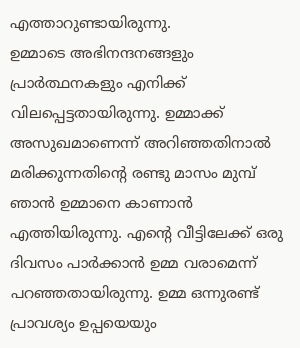എത്താറുണ്ടായിരുന്നു.
ഉമ്മാടെ അഭിനന്ദനങ്ങളും പ്രാർത്ഥനകളും എനിക്ക് വിലപ്പെട്ടതായിരുന്നു. ഉമ്മാക്ക് അസുഖമാണെന്ന് അറിഞ്ഞതിനാൽ മരിക്കുന്നതിന്റെ രണ്ടു മാസം മുമ്പ് ഞാൻ ഉമ്മാനെ കാണാൻ എത്തിയിരുന്നു. എന്റെ വീട്ടിലേക്ക് ഒരു ദിവസം പാർക്കാൻ ഉമ്മ വരാമെന്ന് പറഞ്ഞതായിരുന്നു. ഉമ്മ ഒന്നുരണ്ട് പ്രാവശ്യം ഉപ്പയെയും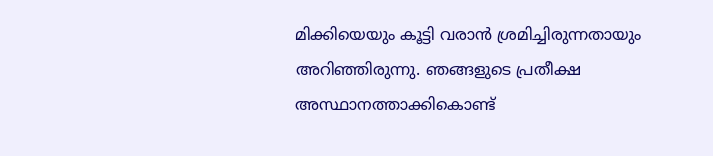മിക്കിയെയും കൂട്ടി വരാൻ ശ്രമിച്ചിരുന്നതായും അറിഞ്ഞിരുന്നു. ഞങ്ങളുടെ പ്രതീക്ഷ അസ്ഥാനത്താക്കികൊണ്ട്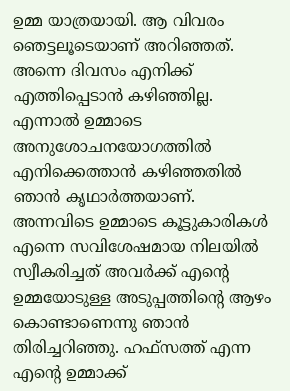ഉമ്മ യാത്രയായി. ആ വിവരം ഞെട്ടലൂടെയാണ് അറിഞ്ഞത്. അന്നെ ദിവസം എനിക്ക് എത്തിപ്പെടാൻ കഴിഞ്ഞില്ല. എന്നാൽ ഉമ്മാടെ അനുശോചനയോഗത്തിൽ എനിക്കെത്താൻ കഴിഞ്ഞതിൽ ഞാൻ കൃഥാർത്തയാണ്. അന്നവിടെ ഉമ്മാടെ കൂട്ടുകാരികൾ എന്നെ സവിശേഷമായ നിലയിൽ സ്വീകരിച്ചത് അവർക്ക് എന്റെ ഉമ്മയോടുള്ള അടുപ്പത്തിന്റെ ആഴം കൊണ്ടാണെന്നു ഞാൻ തിരിച്ചറിഞ്ഞു. ഹഫ്സത്ത് എന്ന എന്റെ ഉമ്മാക്ക്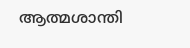ആത്മശാന്തി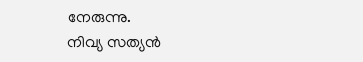നേരുന്നു.
നിവ്യ സത്യൻ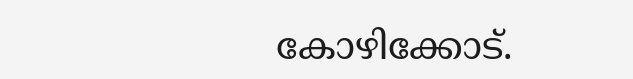കോഴിക്കോട്.